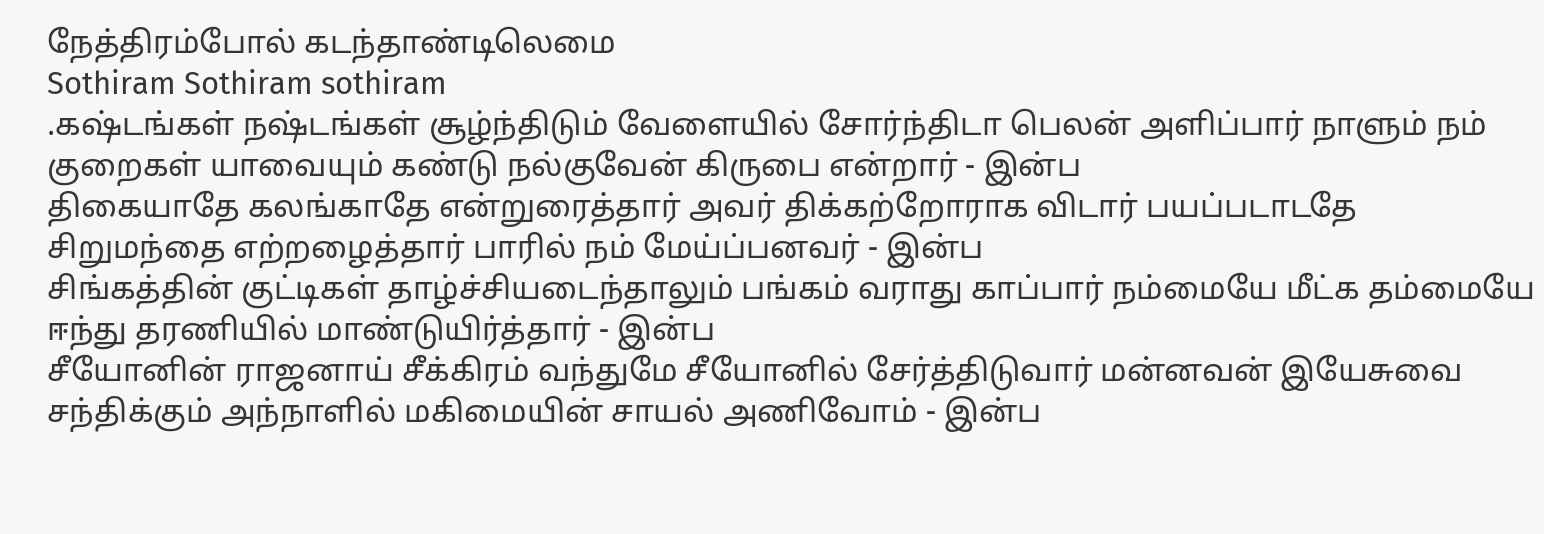நேத்திரம்போல் கடந்தாண்டிலெமை
Sothiram Sothiram sothiram
.கஷ்டங்கள் நஷ்டங்கள் சூழ்ந்திடும் வேளையில் சோர்ந்திடா பெலன் அளிப்பார் நாளும் நம் குறைகள் யாவையும் கண்டு நல்குவேன் கிருபை என்றார் - இன்ப
திகையாதே கலங்காதே என்றுரைத்தார் அவர் திக்கற்றோராக விடார் பயப்படாடதே சிறுமந்தை எற்றழைத்தார் பாரில் நம் மேய்ப்பனவர் - இன்ப
சிங்கத்தின் குட்டிகள் தாழ்ச்சியடைந்தாலும் பங்கம் வராது காப்பார் நம்மையே மீட்க தம்மையே ஈந்து தரணியில் மாண்டுயிர்த்தார் - இன்ப
சீயோனின் ராஜனாய் சீக்கிரம் வந்துமே சீயோனில் சேர்த்திடுவார் மன்னவன் இயேசுவை சந்திக்கும் அந்நாளில் மகிமையின் சாயல் அணிவோம் - இன்ப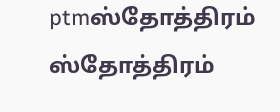ptmஸ்தோத்திரம் ஸ்தோத்திரம்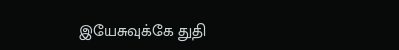இயேசுவுக்கே துதி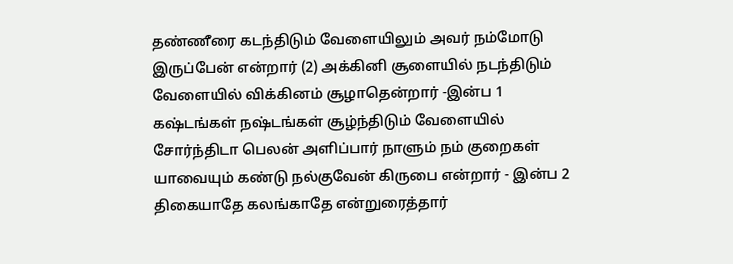தண்ணீரை கடந்திடும் வேளையிலும் அவர் நம்மோடு இருப்பேன் என்றார் (2) அக்கினி சூளையில் நடந்திடும் வேளையில் விக்கினம் சூழாதென்றார் -இன்ப 1 கஷ்டங்கள் நஷ்டங்கள் சூழ்ந்திடும் வேளையில் சோர்ந்திடா பெலன் அளிப்பார் நாளும் நம் குறைகள் யாவையும் கண்டு நல்குவேன் கிருபை என்றார் - இன்ப 2 திகையாதே கலங்காதே என்றுரைத்தார்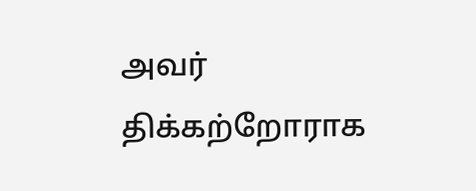அவர் திக்கற்றோராக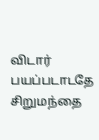விடார் பயப்படாடதே சிறுமந்தை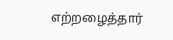எற்றழைத்தார்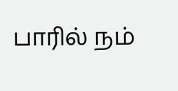பாரில் நம்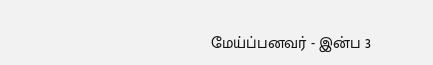மேய்ப்பனவர் - இன்ப 3